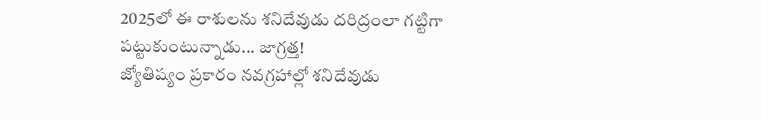2025లో ఈ రాశులను శనిదేవుడు దరిద్రంలా గట్టిగా పట్టుకుంటున్నాడు... జాగ్రత్త!
జ్యోతిష్యం ప్రకారం నవగ్రహాల్లో శనిదేవుడు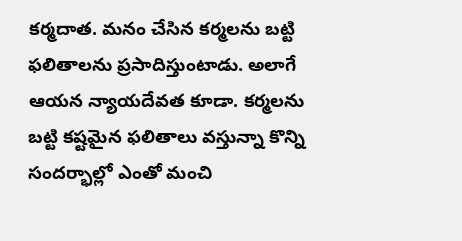కర్మదాత. మనం చేసిన కర్మలను బట్టి ఫలితాలను ప్రసాదిస్తుంటాడు. అలాగే ఆయన న్యాయదేవత కూడా. కర్మలను బట్టి కష్టమైన ఫలితాలు వస్తున్నా కొన్ని సందర్భాల్లో ఎంతో మంచి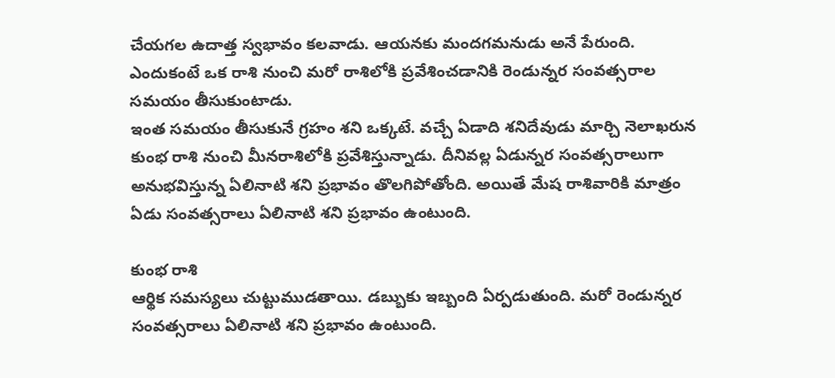చేయగల ఉదాత్త స్వభావం కలవాడు. ఆయనకు మందగమనుడు అనే పేరుంది. ఎందుకంటే ఒక రాశి నుంచి మరో రాశిలోకి ప్రవేశించడానికి రెండున్నర సంవత్సరాల సమయం తీసుకుంటాడు.
ఇంత సమయం తీసుకునే గ్రహం శని ఒక్కటే. వచ్చే ఏడాది శనిదేవుడు మార్చి నెలాఖరున కుంభ రాశి నుంచి మీనరాశిలోకి ప్రవేశిస్తున్నాడు. దీనివల్ల ఏడున్నర సంవత్సరాలుగా అనుభవిస్తున్న ఏలినాటి శని ప్రభావం తొలగిపోతోంది. అయితే మేష రాశివారికి మాత్రం ఏడు సంవత్సరాలు ఏలినాటి శని ప్రభావం ఉంటుంది.

కుంభ రాశి
ఆర్థిక సమస్యలు చుట్టుముడతాయి. డబ్బుకు ఇబ్బంది ఏర్పడుతుంది. మరో రెండున్నర సంవత్సరాలు ఏలినాటి శని ప్రభావం ఉంటుంది.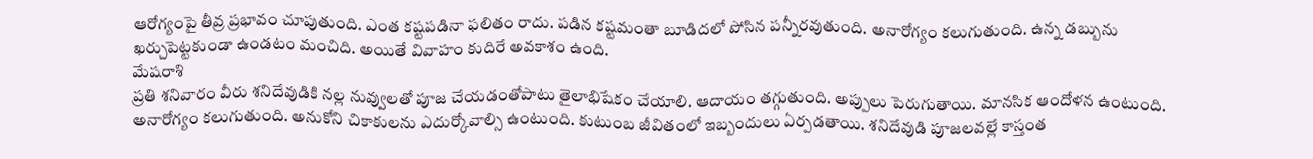ఆరోగ్యంపై తీవ్ర ప్రభావం చూపుతుంది. ఎంత కష్టపడినా ఫలితం రాదు. పడిన కష్టమంతా బూడిదలో పోసిన పన్నీరవుతుంది. అనారోగ్యం కలుగుతుంది. ఉన్న డబ్బును ఖర్చుపెట్టకుండా ఉండటం మంచిది. అయితే వివాహం కుదిరే అవకాశం ఉంది.
మేషరాశి
ప్రతి శనివారం వీరు శనిదేవుడికి నల్ల నువ్వులతో పూజ చేయడంతోపాటు తైలాభిషేకం చేయాలి. ఆదాయం తగ్గుతుంది. అప్పులు పెరుగుతాయి. మానసిక ఆందోళన ఉంటుంది. అనారోగ్యం కలుగుతుంది. అనుకోని చికాకులను ఎదుర్కోవాల్సి ఉంటుంది. కుటుంబ జీవితంలో ఇబ్బందులు ఏర్పడతాయి. శనిదేవుడి పూజలవల్లే కాస్తంత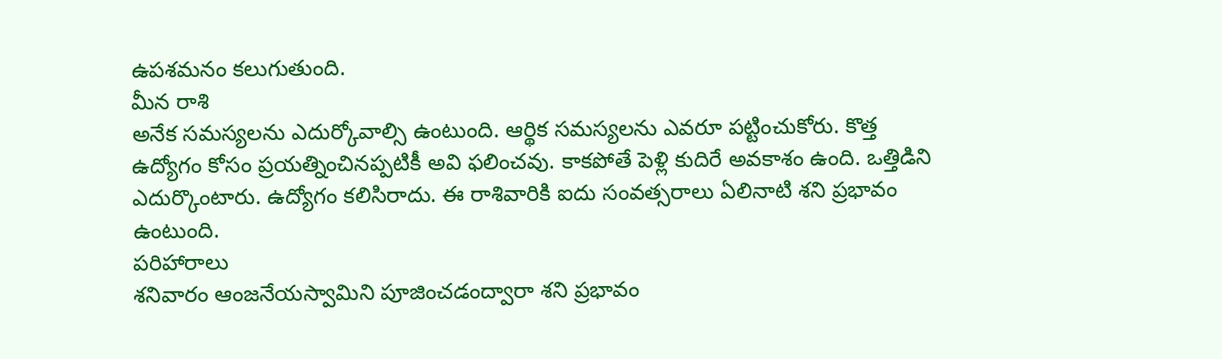ఉపశమనం కలుగుతుంది.
మీన రాశి
అనేక సమస్యలను ఎదుర్కోవాల్సి ఉంటుంది. ఆర్థిక సమస్యలను ఎవరూ పట్టించుకోరు. కొత్త ఉద్యోగం కోసం ప్రయత్నించినప్పటికీ అవి ఫలించవు. కాకపోతే పెళ్లి కుదిరే అవకాశం ఉంది. ఒత్తిడిని ఎదుర్కొంటారు. ఉద్యోగం కలిసిరాదు. ఈ రాశివారికి ఐదు సంవత్సరాలు ఏలినాటి శని ప్రభావం ఉంటుంది.
పరిహారాలు
శనివారం ఆంజనేయస్వామిని పూజించడంద్వారా శని ప్రభావం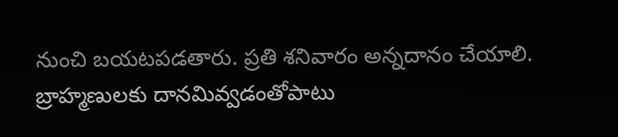నుంచి బయటపడతారు. ప్రతి శనివారం అన్నదానం చేయాలి. బ్రాహ్మణులకు దానమివ్వడంతోపాటు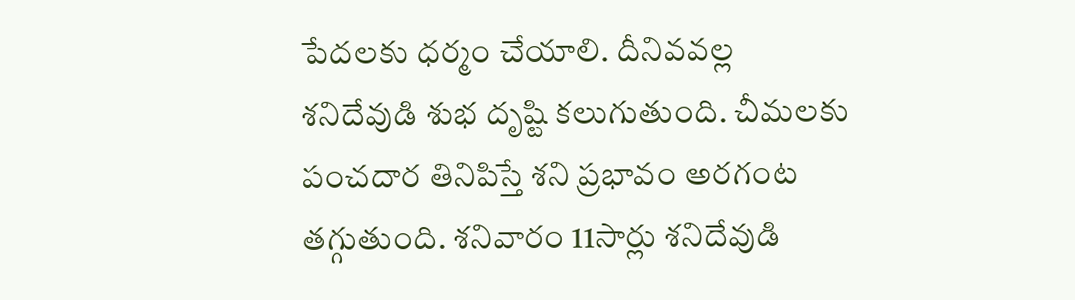పేదలకు ధర్మం చేయాలి. దీనివవల్ల శనిదేవుడి శుభ దృష్టి కలుగుతుంది. చీమలకు పంచదార తినిపిస్తే శని ప్రభావం అరగంట తగ్గుతుంది. శనివారం 11సార్లు శనిదేవుడి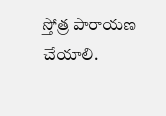స్తోత్ర పారాయణ చేయాలి.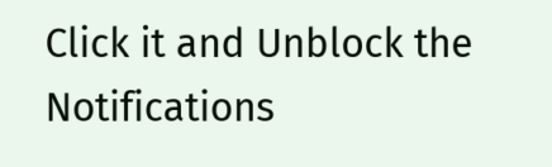Click it and Unblock the Notifications